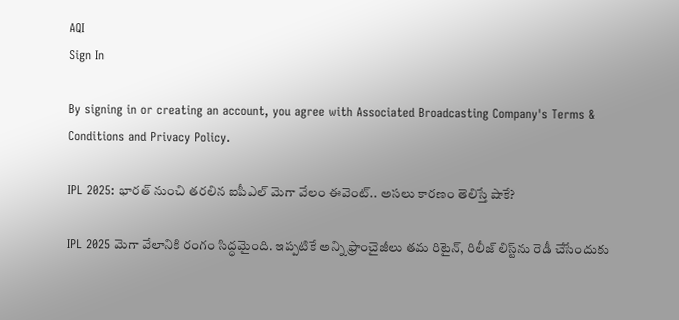AQI
Sign In

By signing in or creating an account, you agree with Associated Broadcasting Company's Terms & Conditions and Privacy Policy.

IPL 2025: భారత్ నుంచి తరలిన ఐపీఎల్ మెగా వేలం ఈవెంట్.. అసలు కారణం తెలిస్తే షాకే?

IPL 2025 మెగా వేలానికి రంగం సిద్ధమైంది. ఇప్పటికే అన్ని ఫ్రాంచైజీలు తమ రిటైన్, రిలీజ్ లిస్ట్‌ను రెడీ చేసేందుకు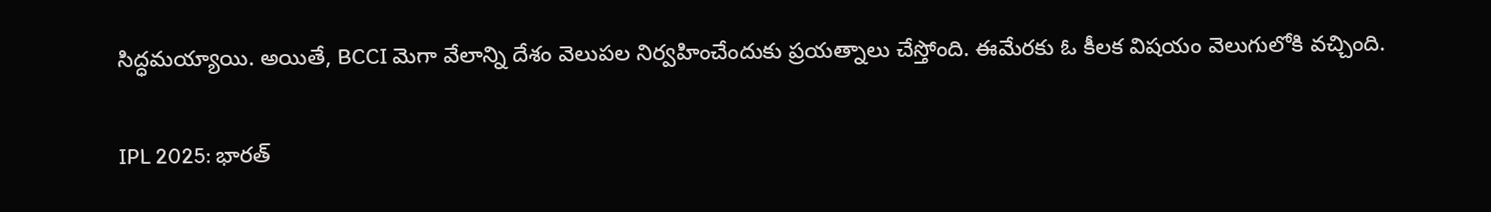సిద్ధమయ్యాయి. అయితే, BCCI మెగా వేలాన్ని దేశం వెలుపల నిర్వహించేందుకు ప్రయత్నాలు చేస్తోంది. ఈమేరకు ఓ కీలక విషయం వెలుగులోకి వచ్చింది.

IPL 2025: భారత్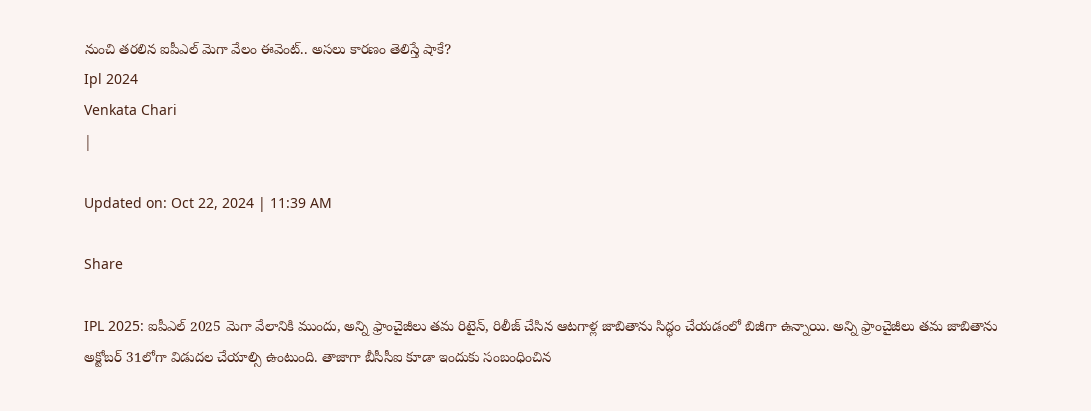నుంచి తరలిన ఐపీఎల్ మెగా వేలం ఈవెంట్.. అసలు కారణం తెలిస్తే షాకే?
Ipl 2024
Venkata Chari
|

Updated on: Oct 22, 2024 | 11:39 AM

Share

IPL 2025: ఐపీఎల్ 2025 మెగా వేలానికి ముందు, అన్ని ఫ్రాంచైజీలు తమ రిటైన్, రిలీజ్ చేసిన ఆటగాళ్ల జాబితాను సిద్ధం చేయడంలో బిజీగా ఉన్నాయి. అన్ని ఫ్రాంచైజీలు తమ జాబితాను అక్టోబర్ 31లోగా విడుదల చేయాల్సి ఉంటుంది. తాజాగా బీసీసీఐ కూడా ఇందుకు సంబంధించిన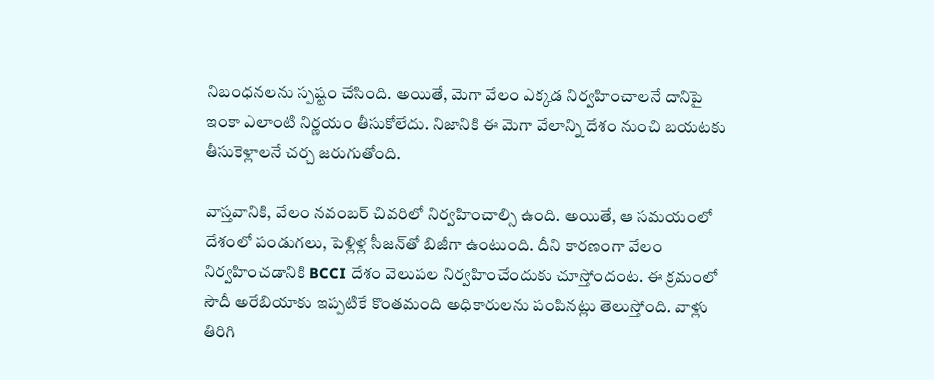నిబంధనలను స్పష్టం చేసింది. అయితే, మెగా వేలం ఎక్కడ నిర్వహించాలనే దానిపై ఇంకా ఎలాంటి నిర్ణయం తీసుకోలేదు. నిజానికి ఈ మెగా వేలాన్ని దేశం నుంచి బయటకు తీసుకెళ్లాలనే చర్చ జరుగుతోంది.

వాస్తవానికి, వేలం నవంబర్ చివరిలో నిర్వహించాల్సి ఉంది. అయితే, ఆ సమయంలో దేశంలో పండుగలు, పెళ్లిళ్ల సీజన్‌తో బిజీగా ఉంటుంది. దీని కారణంగా వేలం నిర్వహించడానికి BCCI దేశం వెలుపల నిర్వహించేందుకు చూస్తోందంట. ఈ క్రమంలో సౌదీ అరేబియాకు ఇప్పటికే కొంతమంది అధికారులను పంపినట్లు తెలుస్తోంది. వాళ్లు తిరిగి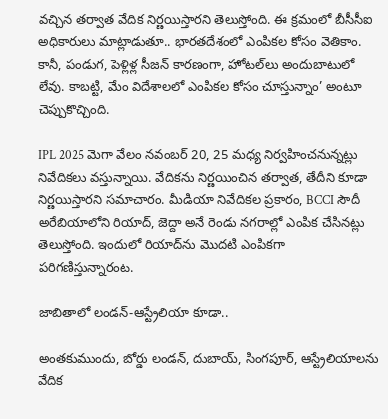వచ్చిన తర్వాత వేదిక నిర్ణయిస్తారని తెలుస్తోంది. ఈ క్రమంలో బీసీసీఐ అధికారులు మాట్లాడుతూ.. భారతదేశంలో ఎంపికల కోసం వెతికాం. కానీ, పండుగ, పెళ్లిళ్ల సీజన్ కారణంగా, హోటల్‌లు అందుబాటులో లేవు. కాబట్టి, మేం విదేశాలలో ఎంపికల కోసం చూస్తున్నాం’ అంటూ చెప్పుకొచ్చింది.

IPL 2025 మెగా వేలం నవంబర్ 20, 25 మధ్య నిర్వహించనున్నట్లు నివేదికలు వస్తున్నాయి. వేదికను నిర్ణయించిన తర్వాత, తేదీని కూడా నిర్ణయిస్తారని సమాచారం. మీడియా నివేదికల ప్రకారం, BCCI సౌదీ అరేబియాలోని రియాద్, జెద్దా అనే రెండు నగరాల్లో ఎంపిక చేసినట్లు తెలుస్తోంది. ఇందులో రియాద్‌ను మొదటి ఎంపికగా పరిగణిస్తున్నారంట.

జాబితాలో లండన్-ఆస్ట్రేలియా కూడా..

అంతకుముందు, బోర్డు లండన్, దుబాయ్, సింగపూర్, ఆస్ట్రేలియాలను వేదిక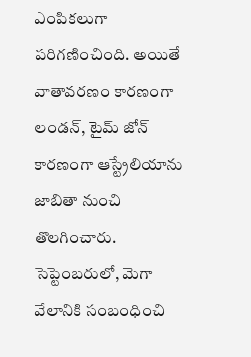ఎంపికలుగా పరిగణించింది. అయితే వాతావరణం కారణంగా లండన్, టైమ్ జోన్ కారణంగా ఆస్ట్రేలియాను జాబితా నుంచి తొలగించారు. సెప్టెంబరులో, మెగా వేలానికి సంబంధించి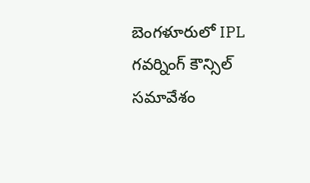బెంగళూరులో IPL గవర్నింగ్ కౌన్సిల్ సమావేశం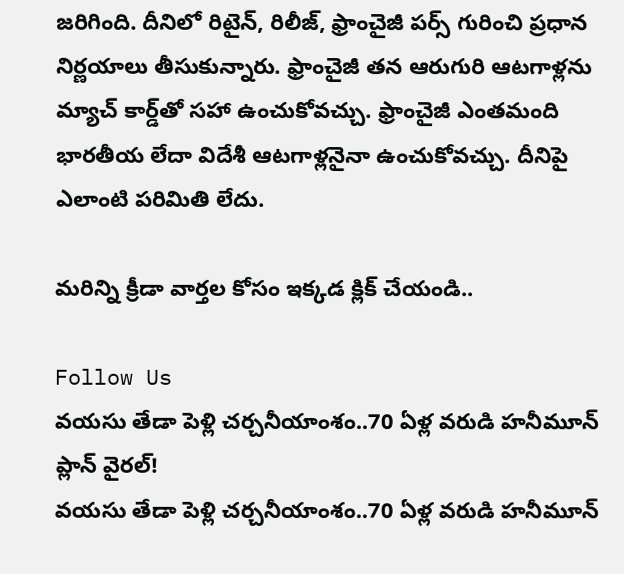జరిగింది. దీనిలో రిటైన్, రిలీజ్, ఫ్రాంచైజీ పర్స్ గురించి ప్రధాన నిర్ణయాలు తీసుకున్నారు. ఫ్రాంచైజీ తన ఆరుగురి ఆటగాళ్లను మ్యాచ్ కార్డ్‌తో సహా ఉంచుకోవచ్చు. ఫ్రాంచైజీ ఎంతమంది భారతీయ లేదా విదేశీ ఆటగాళ్లనైనా ఉంచుకోవచ్చు. దీనిపై ఎలాంటి పరిమితి లేదు.

మరిన్ని క్రీడా వార్తల కోసం ఇక్కడ క్లిక్ చేయండి..

Follow Us
వయసు తేడా పెళ్లి చర్చనీయాంశం..70 ఏళ్ల వరుడి హనీమూన్ ప్లాన్ వైరల్!
వయసు తేడా పెళ్లి చర్చనీయాంశం..70 ఏళ్ల వరుడి హనీమూన్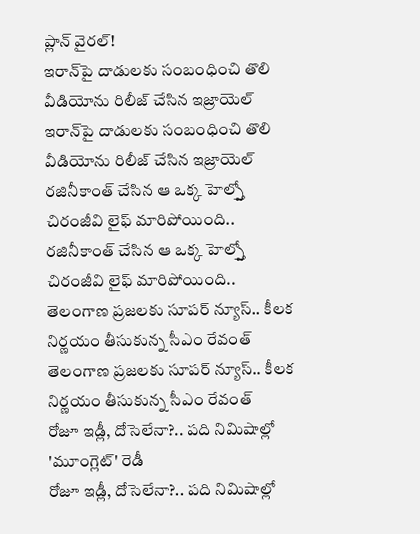ప్లాన్ వైరల్!
ఇరాన్‌పై దాడులకు సంబంధించి తొలి వీడియోను రిలీజ్ చేసిన ఇజ్రాయెల్
ఇరాన్‌పై దాడులకు సంబంధించి తొలి వీడియోను రిలీజ్ చేసిన ఇజ్రాయెల్
రజినీకాంత్ చేసిన ఆ ఒక్క హెల్ప్తో చిరంజీవి లైఫ్ మారిపోయింది..
రజినీకాంత్ చేసిన ఆ ఒక్క హెల్ప్తో చిరంజీవి లైఫ్ మారిపోయింది..
తెలంగాణ ప్రజలకు సూపర్ న్యూస్.. కీలక నిర్ణయం తీసుకున్న సీఎం రేవంత్
తెలంగాణ ప్రజలకు సూపర్ న్యూస్.. కీలక నిర్ణయం తీసుకున్న సీఎం రేవంత్
రోజూ ఇడ్లీ, దోసెలేనా?.. పది నిమిషాల్లో 'మూంగ్లెట్' రెడీ
రోజూ ఇడ్లీ, దోసెలేనా?.. పది నిమిషాల్లో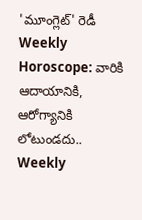'మూంగ్లెట్' రెడీ
Weekly Horoscope: వారికి ఆదాయానికి, ఆరోగ్యానికి లోటుండదు..
Weekly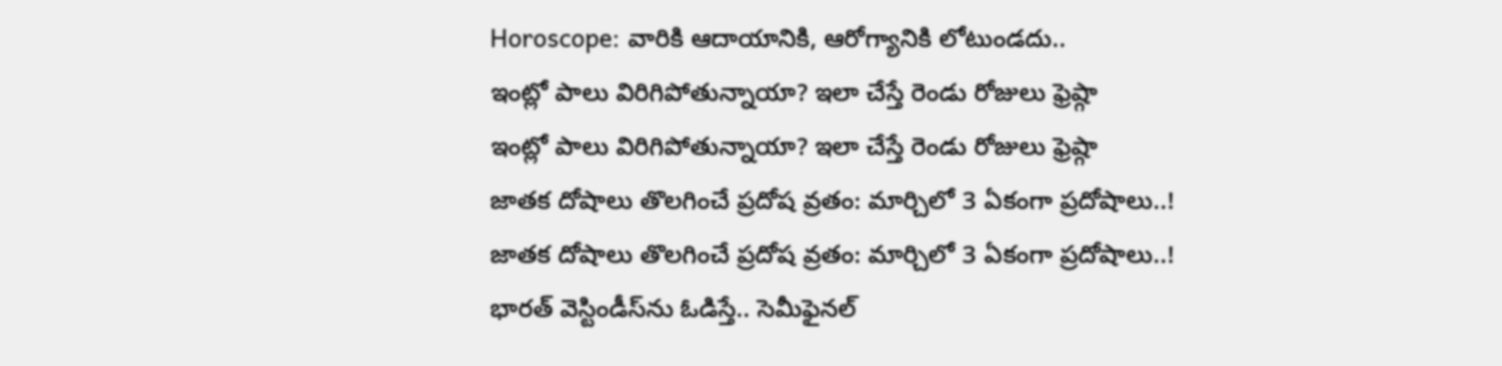Horoscope: వారికి ఆదాయానికి, ఆరోగ్యానికి లోటుండదు..
ఇంట్లో పాలు విరిగిపోతున్నాయా? ఇలా చేస్తే రెండు రోజులు ఫ్రెష్గా
ఇంట్లో పాలు విరిగిపోతున్నాయా? ఇలా చేస్తే రెండు రోజులు ఫ్రెష్గా
జాతక దోషాలు తొలగించే ప్రదోష వ్రతం: మార్చిలో 3 ఏకంగా ప్రదోషాలు..!
జాతక దోషాలు తొలగించే ప్రదోష వ్రతం: మార్చిలో 3 ఏకంగా ప్రదోషాలు..!
భారత్ వెస్టిండీస్‌ను ఓడిస్తే.. సెమీఫైనల్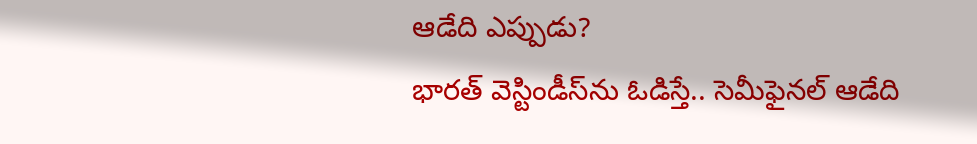ఆడేది ఎప్పుడు?
భారత్ వెస్టిండీస్‌ను ఓడిస్తే.. సెమీఫైనల్ ఆడేది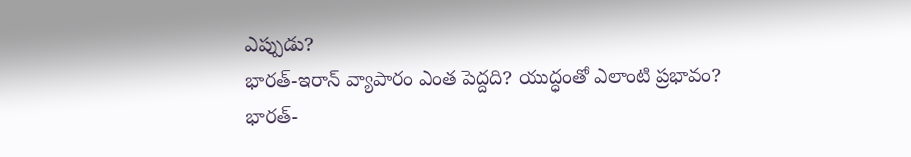ఎప్పుడు?
భారత్-ఇరాన్ వ్యాపారం ఎంత పెద్దది? యుద్ధంతో ఎలాంటి ప్రభావం?
భారత్-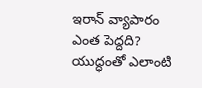ఇరాన్ వ్యాపారం ఎంత పెద్దది? యుద్ధంతో ఎలాంటి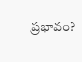ప్రభావం?